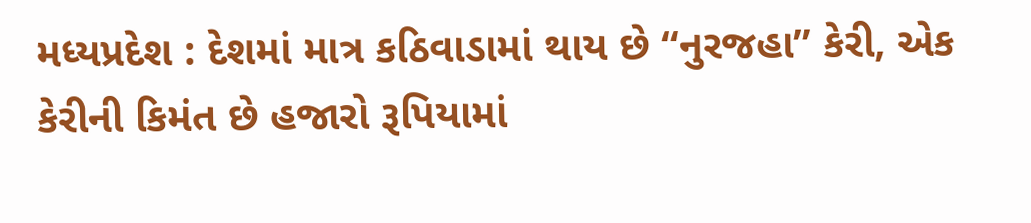મધ્યપ્રદેશ : દેશમાં માત્ર કઠિવાડામાં થાય છે “નુરજહા” કેરી, એક કેરીની કિમંત છે હજારો રૂપિયામાં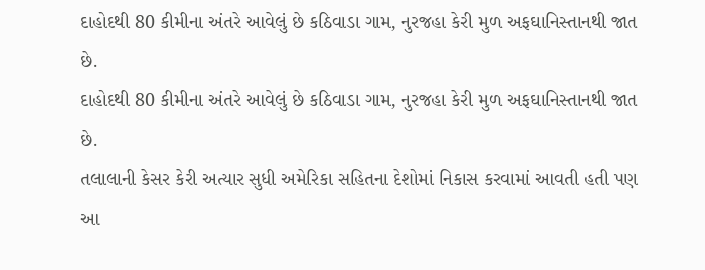દાહોદથી 80 કીમીના અંતરે આવેલું છે કઠિવાડા ગામ, નુરજહા કેરી મુળ અફઘાનિસ્તાનથી જાત છે.
દાહોદથી 80 કીમીના અંતરે આવેલું છે કઠિવાડા ગામ, નુરજહા કેરી મુળ અફઘાનિસ્તાનથી જાત છે.
તલાલાની કેસર કેરી અત્યાર સુધી અમેરિકા સહિતના દેશોમાં નિકાસ કરવામાં આવતી હતી પણ આ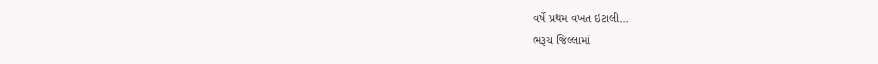વર્ષે પ્રથમ વખત ઇટાલી…
ભરૂચ જિલ્લામાં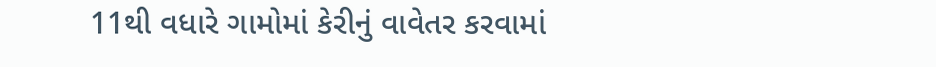11થી વધારે ગામોમાં કેરીનું વાવેતર કરવામાં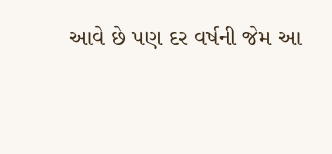આવે છે પણ દર વર્ષની જેમ આ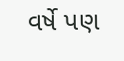વર્ષે પણ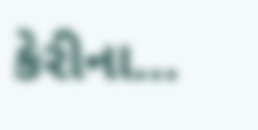કેરીના…